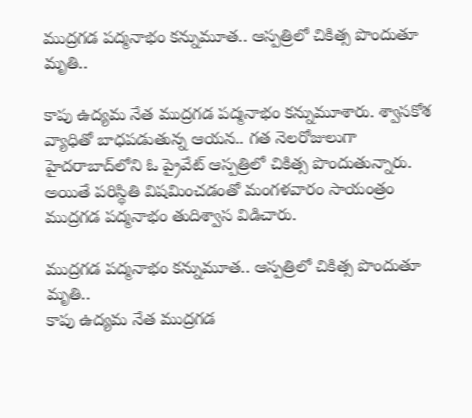ముద్రగడ పద్మనాభం కన్నుమూత.. ఆస్పత్రిలో చికిత్స పొందుతూ మృతి..

కాపు ఉద్యమ నేత ముద్రగడ పద్మనాభం కన్నుమూశారు. శ్వాసకోశ వ్యాధితో బాధపడుతున్న ఆయన.. గత నెలరోజులుగా హైదరాబాద్‌లోని ఓ ప్రైవేట్ ఆస్పత్రిలో చికిత్స పొందుతున్నారు. అయితే పరిస్థితి విషమించడంతో మంగళవారం సాయంత్రం ముద్రగడ పద్మనాభం తుదిశ్వాస విడిచారు.

ముద్రగడ పద్మనాభం కన్నుమూత.. ఆస్పత్రిలో చికిత్స పొందుతూ మృతి..
కాపు ఉద్యమ నేత ముద్రగడ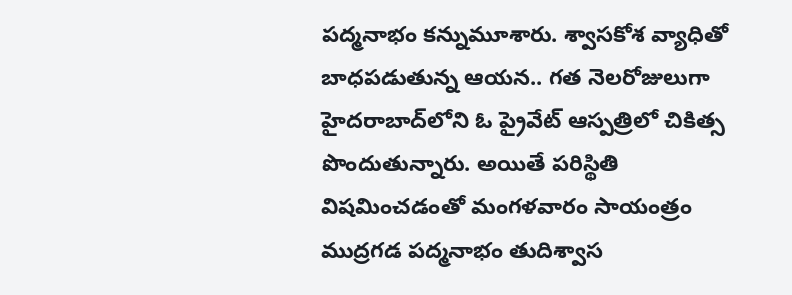పద్మనాభం కన్నుమూశారు. శ్వాసకోశ వ్యాధితో బాధపడుతున్న ఆయన.. గత నెలరోజులుగా హైదరాబాద్‌లోని ఓ ప్రైవేట్ ఆస్పత్రిలో చికిత్స పొందుతున్నారు. అయితే పరిస్థితి విషమించడంతో మంగళవారం సాయంత్రం ముద్రగడ పద్మనాభం తుదిశ్వాస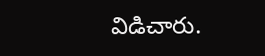విడిచారు.